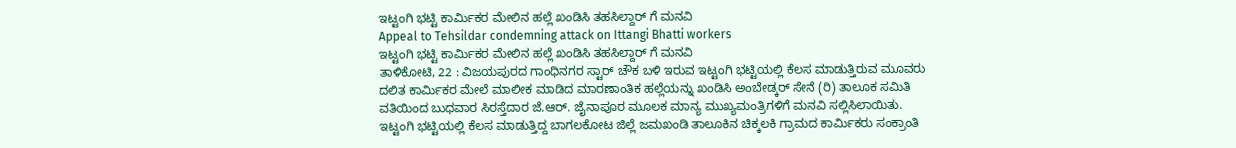ಇಟ್ಟಂಗಿ ಭಟ್ಟಿ ಕಾರ್ಮಿಕರ ಮೇಲಿನ ಹಲ್ಲೆ ಖಂಡಿಸಿ ತಹಸಿಲ್ದಾರ್ ಗೆ ಮನವಿ
Appeal to Tehsildar condemning attack on Ittangi Bhatti workers
ಇಟ್ಟಂಗಿ ಭಟ್ಟಿ ಕಾರ್ಮಿಕರ ಮೇಲಿನ ಹಲ್ಲೆ ಖಂಡಿಸಿ ತಹಸಿಲ್ದಾರ್ ಗೆ ಮನವಿ
ತಾಳಿಕೋಟಿ, 22 : ವಿಜಯಪುರದ ಗಾಂಧಿನಗರ ಸ್ಟಾರ್ ಚೌಕ ಬಳಿ ಇರುವ ಇಟ್ಟಂಗಿ ಭಟ್ಟಿಯಲ್ಲಿ ಕೆಲಸ ಮಾಡುತ್ತಿರುವ ಮೂವರು ದಲಿತ ಕಾರ್ಮಿಕರ ಮೇಲೆ ಮಾಲೀಕ ಮಾಡಿದ ಮಾರಣಾಂತಿಕ ಹಲ್ಲೆಯನ್ನು ಖಂಡಿಸಿ ಅಂಬೇಡ್ಕರ್ ಸೇನೆ (ರಿ) ತಾಲೂಕ ಸಮಿತಿ ವತಿಯಿಂದ ಬುಧವಾರ ಸಿರಸ್ತೆದಾರ ಜೆ.ಆರ್. ಜೈನಾಪೂರ ಮೂಲಕ ಮಾನ್ಯ ಮುಖ್ಯಮಂತ್ರಿಗಳಿಗೆ ಮನವಿ ಸಲ್ಲಿಸಿಲಾಯಿತು.
ಇಟ್ಟಂಗಿ ಭಟ್ಟಿಯಲ್ಲಿ ಕೆಲಸ ಮಾಡುತ್ತಿದ್ದ ಬಾಗಲಕೋಟ ಜಿಲ್ಲೆ ಜಮಖಂಡಿ ತಾಲೂಕಿನ ಚಿಕ್ಕಲಕಿ ಗ್ರಾಮದ ಕಾರ್ಮಿಕರು ಸಂಕ್ರಾಂತಿ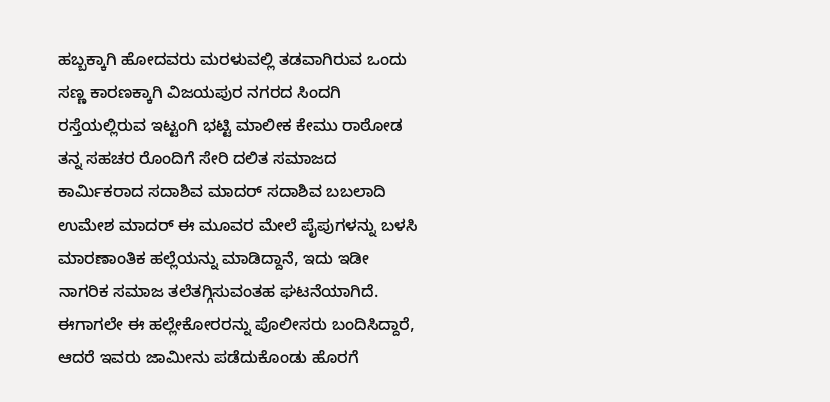ಹಬ್ಬಕ್ಕಾಗಿ ಹೋದವರು ಮರಳುವಲ್ಲಿ ತಡವಾಗಿರುವ ಒಂದು ಸಣ್ಣ ಕಾರಣಕ್ಕಾಗಿ ವಿಜಯಪುರ ನಗರದ ಸಿಂದಗಿ ರಸ್ತೆಯಲ್ಲಿರುವ ಇಟ್ಟಂಗಿ ಭಟ್ಟಿ ಮಾಲೀಕ ಕೇಮು ರಾಠೋಡ ತನ್ನ ಸಹಚರ ರೊಂದಿಗೆ ಸೇರಿ ದಲಿತ ಸಮಾಜದ ಕಾರ್ಮಿಕರಾದ ಸದಾಶಿವ ಮಾದರ್ ಸದಾಶಿವ ಬಬಲಾದಿ ಉಮೇಶ ಮಾದರ್ ಈ ಮೂವರ ಮೇಲೆ ಪೈಪುಗಳನ್ನು ಬಳಸಿ ಮಾರಣಾಂತಿಕ ಹಲ್ಲೆಯನ್ನು ಮಾಡಿದ್ದಾನೆ, ಇದು ಇಡೀ ನಾಗರಿಕ ಸಮಾಜ ತಲೆತಗ್ಗಿಸುವಂತಹ ಘಟನೆಯಾಗಿದೆ.
ಈಗಾಗಲೇ ಈ ಹಲ್ಲೇಕೋರರನ್ನು ಪೊಲೀಸರು ಬಂದಿಸಿದ್ದಾರೆ, ಆದರೆ ಇವರು ಜಾಮೀನು ಪಡೆದುಕೊಂಡು ಹೊರಗೆ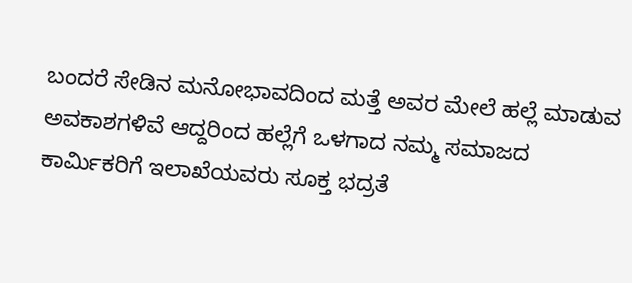ಬಂದರೆ ಸೇಡಿನ ಮನೋಭಾವದಿಂದ ಮತ್ತೆ ಅವರ ಮೇಲೆ ಹಲ್ಲೆ ಮಾಡುವ ಅವಕಾಶಗಳಿವೆ ಆದ್ದರಿಂದ ಹಲ್ಲೆಗೆ ಒಳಗಾದ ನಮ್ಮ ಸಮಾಜದ ಕಾರ್ಮಿಕರಿಗೆ ಇಲಾಖೆಯವರು ಸೂಕ್ತ ಭದ್ರತೆ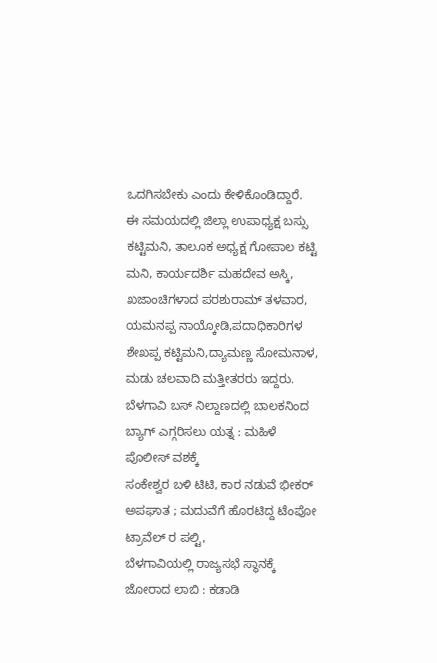ಒದಗಿಸಬೇಕು ಎಂದು ಕೇಳಿಕೊಂಡಿದ್ದಾರೆ.
ಈ ಸಮಯದಲ್ಲಿ ಜಿಲ್ಲಾ ಉಪಾಧ್ಯಕ್ಷ ಬಸ್ಸು ಕಟ್ಟಿಮನಿ, ತಾಲೂಕ ಅಧ್ಯಕ್ಷ ಗೋಪಾಲ ಕಟ್ಟಿ ಮನಿ, ಕಾರ್ಯದರ್ಶಿ ಮಹದೇವ ಅಸ್ಕಿ, ಖಜಾಂಚಿಗಳಾದ ಪರಶುರಾಮ್ ತಳವಾರ, ಯಮನಪ್ಪ ನಾಯ್ಕೋಡಿ,ಪದಾಧಿಕಾರಿಗಳ ಶೇಖಪ್ಪ ಕಟ್ಟಿಮನಿ,ದ್ಯಾಮಣ್ಣ ಸೋಮನಾಳ, ಮಡು ಚಲವಾದಿ ಮತ್ತೀತರರು ಇದ್ದರು.
ಬೆಳಗಾವಿ ಬಸ್ ನಿಲ್ದಾಣದಲ್ಲಿ ಬಾಲಕನಿಂದ ಬ್ಯಾಗ್ ಎಗ್ಗರಿಸಲು ಯತ್ನ : ಮಹಿಳೆ ಪೊಲೀಸ್ ವಶಕ್ಕೆ
ಸಂಕೇಶ್ವರ ಬಳಿ ಟಿಟಿ, ಕಾರ ನಡುವೆ ಭೀಕರ್ ಅಪಘಾತ ; ಮದುವೆಗೆ ಹೊರಟಿದ್ದ ಟೆಂಪೋ ಟ್ರಾವೆಲ್ ರ ಪಲ್ಟಿ,
ಬೆಳಗಾವಿಯಲ್ಲಿ ರಾಜ್ಯಸಭೆ ಸ್ಥಾನಕ್ಕೆ ಜೋರಾದ ಲಾಬಿ : ಕಡಾಡಿ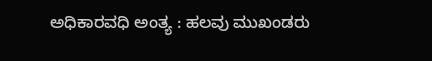ಅಧಿಕಾರವಧಿ ಅಂತ್ಯ : ಹಲವು ಮುಖಂಡರು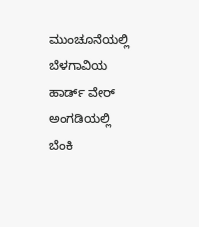ಮುಂಚೂನೆಯಲ್ಲಿ
ಬೆಳಗಾವಿಯ ಹಾರ್ಡ್ ವೇರ್ ಅಂಗಡಿಯಲ್ಲಿ ಬೆಂಕಿ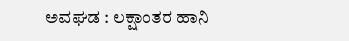ಅವಘಡ : ಲಕ್ಷಾಂತರ ಹಾನಿ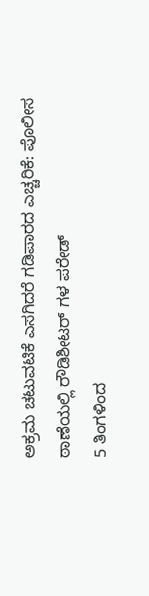ಅಕ್ರಮ ಚಟುವಟಿಕೆ ಎಸಗಿದರೆ ಗಡಿಪಾರದ ಎಚ್ಚರಿಕೆ: ಪೊಲೀಸ ಠಾಣೆಯಲ್ಲಿ ರೌಡಿಶೀಟರ್ ಗಳ ಪರೇಡ್
5 ತಿಂಗಳಿಂದ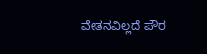ವೇತನವಿಲ್ಲದೆ ಪೌರ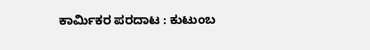ಕಾರ್ಮಿಕರ ಪರದಾಟ : ಕುಟುಂಬ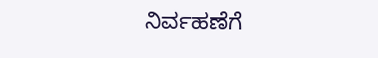ನಿರ್ವಹಣೆಗೆ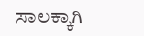ಸಾಲಕ್ಕಾಗಿ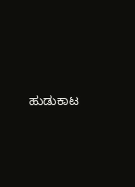ಹುಡುಕಾಟ